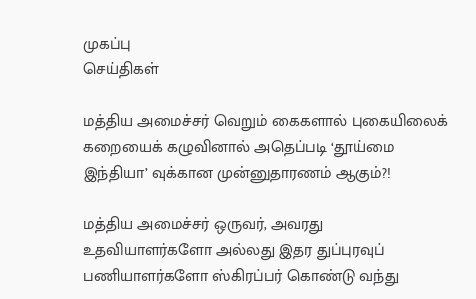முகப்பு
செய்திகள்

மத்திய அமைச்சர் வெறும் கைகளால் புகையிலைக் கறையைக் கழுவினால் அதெப்படி ‘தூய்மை இந்தியா’ வுக்கான முன்னுதாரணம் ஆகும்?!

மத்திய அமைச்சர் ஒருவர், அவரது உதவியாளர்களோ அல்லது இதர துப்புரவுப் பணியாளர்களோ ஸ்கிரப்பர் கொண்டு வந்து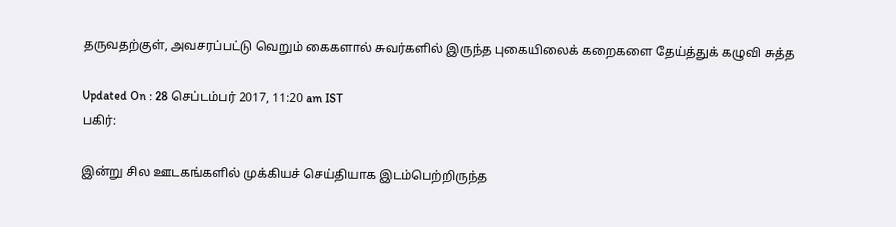தருவதற்குள், அவசரப்பட்டு வெறும் கைகளால் சுவர்களில் இருந்த புகையிலைக் கறைகளை தேய்த்துக் கழுவி சுத்த

Updated On : 28 செப்டம்பர் 2017, 11:20 am IST
பகிர்:

இன்று சில ஊடகங்களில் முக்கியச் செய்தியாக இடம்பெற்றிருந்த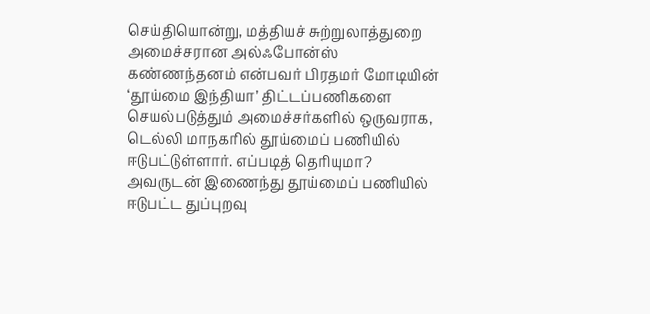செய்தியொன்று, மத்தியச் சுற்றுலாத்துறை அமைச்சரான அல்ஃபோன்ஸ் கண்ணந்தனம் என்பவர் பிரதமர் மோடியின் ‘தூய்மை இந்தியா’ திட்டப்பணிகளை செயல்படுத்தும் அமைச்சர்களில் ஒருவராக, டெல்லி மாநகரில் தூய்மைப் பணியில் ஈடுபட்டுள்ளார். எப்படித் தெரியுமா? அவருடன் இணைந்து தூய்மைப் பணியில் ஈடுபட்ட துப்புறவு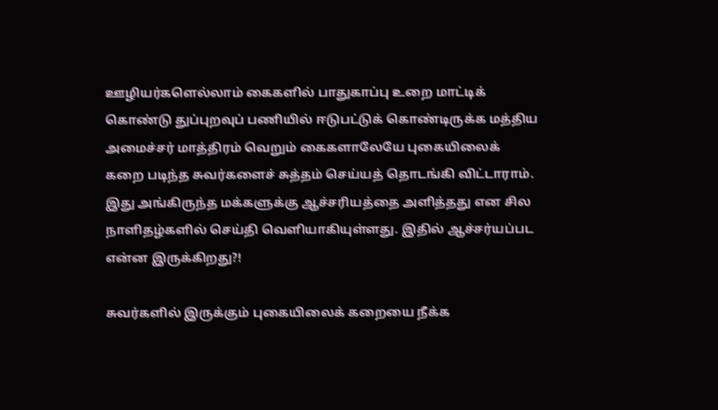ஊழியர்களெல்லாம் கைகளில் பாதுகாப்பு உறை மாட்டிக் கொண்டு துப்புறவுப் பணியில் ஈடுபட்டுக் கொண்டிருக்க மத்திய அமைச்சர் மாத்திரம் வெறும் கைகளாலேயே புகையிலைக் கறை படிந்த சுவர்களைச் சுத்தம் செய்யத் தொடங்கி விட்டாராம். இது அங்கிருந்த மக்களுக்கு ஆச்சரியத்தை அளித்தது என சில நாளிதழ்களில் செய்தி வெளியாகியுள்ளது. இதில் ஆச்சர்யப்பட என்ன இருக்கிறது?!

சுவர்களில் இருக்கும் புகையிலைக் கறையை நீக்க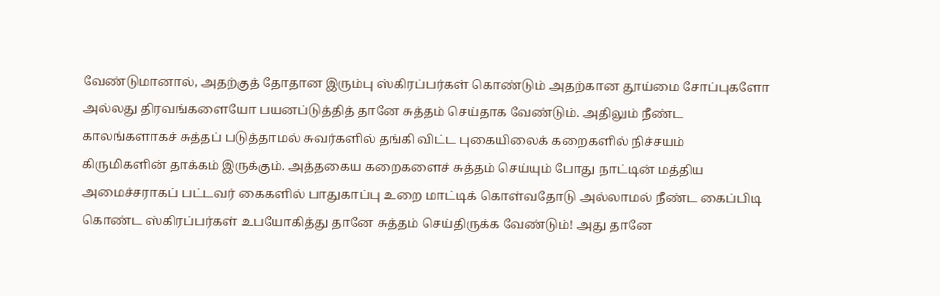வேண்டுமானால், அதற்குத் தோதான இரும்பு ஸ்கிரப்பர்கள் கொண்டும் அதற்கான தூய்மை சோப்புகளோ அல்லது திரவங்களையோ பயனப்டுத்தித் தானே சுத்தம் செய்தாக வேண்டும். அதிலும் நீண்ட காலங்களாகச் சுத்தப் படுத்தாமல் சுவர்களில் தங்கி விட்ட புகையிலைக் கறைகளில் நிச்சயம் கிருமிகளின் தாக்கம் இருக்கும். அத்தகைய கறைகளைச் சுத்தம் செய்யும் போது நாட்டின் மத்திய அமைச்சராகப் பட்டவர் கைகளில் பாதுகாப்பு உறை மாட்டிக் கொள்வதோடு அல்லாமல் நீண்ட கைப்பிடி கொண்ட ஸ்கிரப்பர்கள் உபயோகித்து தானே சுத்தம் செய்திருக்க வேண்டும்! அது தானே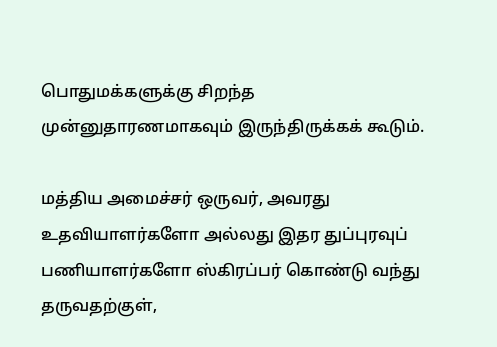பொதுமக்களுக்கு சிறந்த முன்னுதாரணமாகவும் இருந்திருக்கக் கூடும்.

மத்திய அமைச்சர் ஒருவர், அவரது உதவியாளர்களோ அல்லது இதர துப்புரவுப் பணியாளர்களோ ஸ்கிரப்பர் கொண்டு வந்து தருவதற்குள்,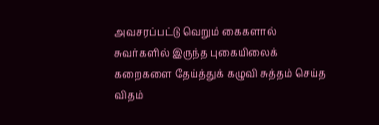அவசரப்பட்டு வெறும் கைகளால் சுவர்களில் இருந்த புகையிலைக் கறைகளை தேய்த்துக் கழுவி சுத்தம் செய்த விதம்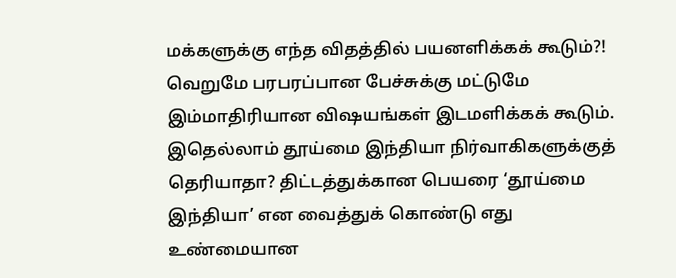மக்களுக்கு எந்த விதத்தில் பயனளிக்கக் கூடும்?! வெறுமே பரபரப்பான பேச்சுக்கு மட்டுமே இம்மாதிரியான விஷயங்கள் இடமளிக்கக் கூடும். இதெல்லாம் தூய்மை இந்தியா நிர்வாகிகளுக்குத் தெரியாதா? திட்டத்துக்கான பெயரை ‘தூய்மை இந்தியா’ என வைத்துக் கொண்டு எது உண்மையான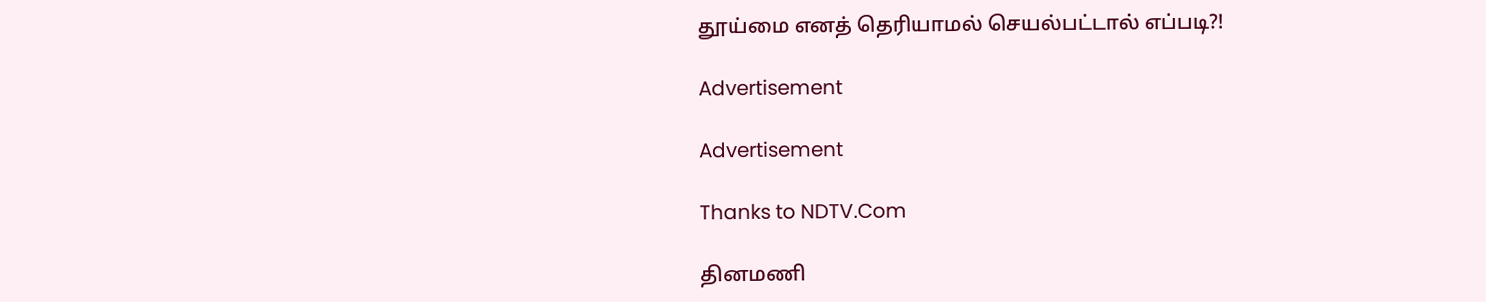தூய்மை எனத் தெரியாமல் செயல்பட்டால் எப்படி?!

Advertisement

Advertisement

Thanks to NDTV.Com

தினமணி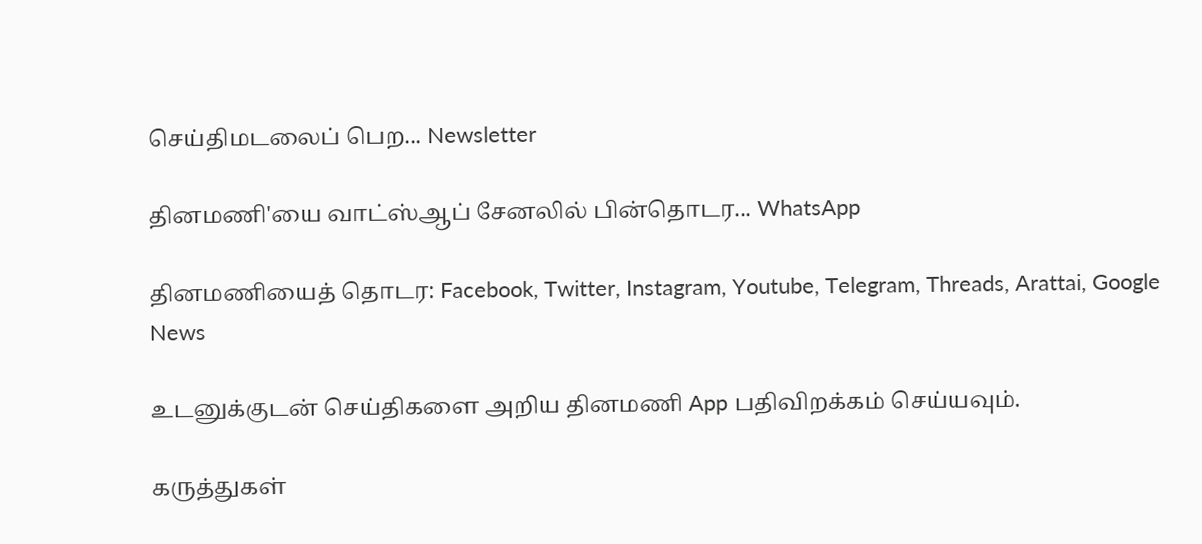செய்திமடலைப் பெற... Newsletter

தினமணி'யை வாட்ஸ்ஆப் சேனலில் பின்தொடர... WhatsApp

தினமணியைத் தொடர: Facebook, Twitter, Instagram, Youtube, Telegram, Threads, Arattai, Google News

உடனுக்குடன் செய்திகளை அறிய தினமணி App பதிவிறக்கம் செய்யவும்.

கருத்துகள்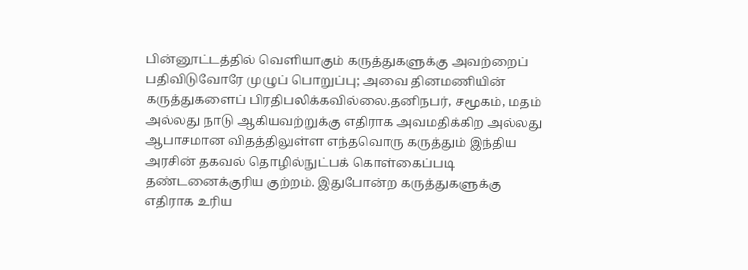பின்னூட்டத்தில் வெளியாகும் கருத்துகளுக்கு அவற்றைப் பதிவிடுவோரே முழுப் பொறுப்பு; அவை தினமணியின் கருத்துகளைப் பிரதிபலிக்கவில்லை.தனிநபர், சமூகம், மதம் அல்லது நாடு ஆகியவற்றுக்கு எதிராக அவமதிக்கிற அல்லது ஆபாசமான விதத்திலுள்ள எந்தவொரு கருத்தும் இந்திய அரசின் தகவல் தொழில்நுட்பக் கொள்கைப்படி தண்டனைக்குரிய குற்றம். இதுபோன்ற கருத்துகளுக்கு எதிராக உரிய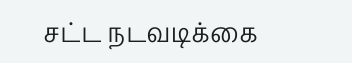சட்ட நடவடிக்கை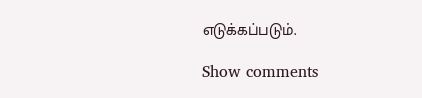எடுக்கப்படும்.

Show comments